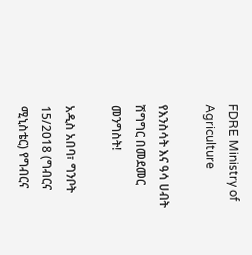FDRE Ministry of Agriculture

የእንስሳት እና ዓሳ ሀብት ሽግግር በመደመር መንግስት!

አዲስ አበባ፣ ግንቦት 15/2018 (ግብርና ሚኒስቴር) የግብርና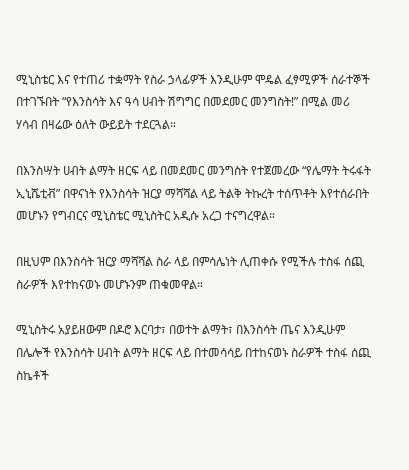ሚኒስቴር እና የተጠሪ ተቋማት የስራ ኃላፊዎች እንዲሁም ሞዴል ፈፃሚዎች ሰራተኞች በተገኙበት “የእንስሳት እና ዓሳ ሀብት ሽግግር በመደመር መንግስት!” በሚል መሪ ሃሳብ በዛሬው ዕለት ውይይት ተደርጓል።

በእንስሣት ሀብት ልማት ዘርፍ ላይ በመደመር መንግስት የተጀመረው “የሌማት ትሩፋት ኢኒሼቲቭ” በዋናነት የእንስሳት ዝርያ ማሻሻል ላይ ትልቅ ትኩረት ተሰጥቶት እየተሰራበት መሆኑን የግብርና ሚኒስቴር ሚኒስትር አዲሱ አረጋ ተናግረዋል።

በዚህም በእንስሳት ዝርያ ማሻሻል ስራ ላይ በምሳሌነት ሊጠቀሱ የሚችሉ ተስፋ ሰጪ ስራዎች እየተከናወኑ መሆኑንም ጠቁመዋል።

ሚኒስትሩ አያይዘውም በዶሮ እርባታ፣ በወተት ልማት፣ በእንስሳት ጤና እንዲሁም በሌሎች የእንስሳት ሀብት ልማት ዘርፍ ላይ በተመሳሳይ በተከናወኑ ስራዎች ተስፋ ሰጪ ስኬቶች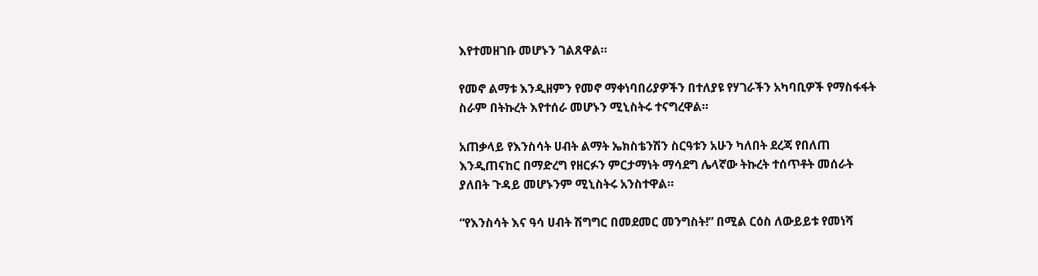እየተመዘገቡ መሆኑን ገልጸዋል።

የመኖ ልማቱ እንዲዘምን የመኖ ማቀነባበሪያዎችን በተለያዩ የሃገራችን አካባቢዎች የማስፋፋት ስራም በትኩረት እየተሰራ መሆኑን ሚኒስትሩ ተናግረዋል።

አጠቃላይ የእንስሳት ሀብት ልማት ኤክስቴንሽን ስርዓቱን አሁን ካለበት ደረጃ የበለጠ እንዲጠናከር በማድረግ የዘርፉን ምርታማነት ማሳደግ ሌላኛው ትኩረት ተሰጥቶት መሰራት ያለበት ጉዳይ መሆኑንም ሚኒስትሩ አንስተዋል።

“የእንስሳት እና ዓሳ ሀብት ሽግግር በመደመር መንግስት!” በሚል ርዕስ ለውይይቱ የመነሻ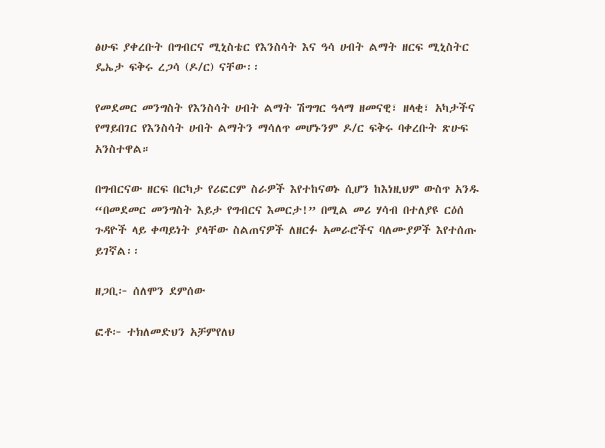ፅሁፍ ያቀረቡት በግብርና ሚኒስቴር የእንስሳት እና ዓሳ ሀብት ልማት ዘርፍ ሚኒስትር ዴኤታ ፍቅሩ ረጋሳ (ዶ/ር) ናቸው፡፡

የመደመር መንግስት የእንስሳት ሀብት ልማት ሽግግር ዓላማ ዘመናዊ፣ ዘላቂ፣ አካታችና የማይበገር የእንስሳት ሀብት ልማትን ማሳለጥ መሆኑንም ዶ/ር ፍቅሩ ባቀረቡት ጽሁፍ አንስተዋል።

በግብርናው ዘርፍ በርካታ የሪፎርም ስራዎች እየተከናወኑ ሲሆን ከእነዚህም ውስጥ አንዱ “በመደመር መንግስት እይታ የግብርና እመርታ!” በሚል መሪ ሃሳብ በተለያዩ ርዕሰ ጉዳዮች ላይ ቀጣይነት ያላቸው ስልጠናዎች ለዘርፉ አመራሮችና ባለሙያዎች እየተሰጡ ይገኛል፡፡

ዘጋቢ፦ ሰለሞን ደምሰው

ፎቶ፦ ተክለመድህን አቻምየለህ